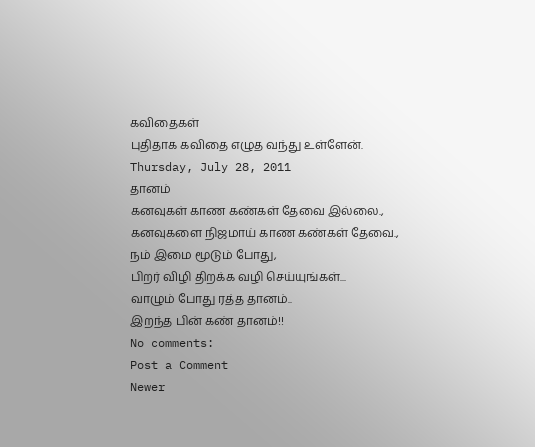கவிதைகள்
புதிதாக கவிதை எழுத வந்து உள்ளேன்.
Thursday, July 28, 2011
தானம்
கனவுகள் காண கண்கள் தேவை இல்லை.,
கனவுகளை நிஜமாய் காண கண்கள் தேவை.,
நம் இமை மூடும் போது,
பிறர் விழி திறக்க வழி செய்யுங்கள்...
வாழும் போது ரத்த தானம்..
இறந்த பின் கண் தானம்!!
No comments:
Post a Comment
Newer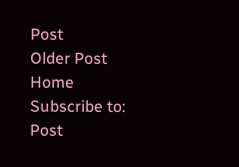Post
Older Post
Home
Subscribe to:
Post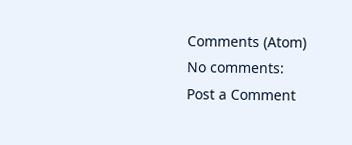Comments (Atom)
No comments:
Post a Comment